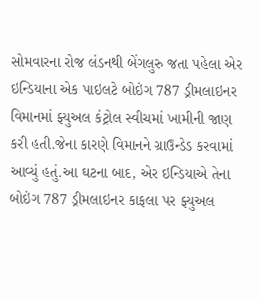સોમવારના રોજ લંડનથી બેંગલુરુ જતા પહેલા એર ઇન્ડિયાના એક પાઇલટે બોઇંગ 787 ડ્રીમલાઇનર વિમાનમાં ફ્યુઅલ કંટ્રોલ સ્વીચમાં ખામીની જાણ કરી હતી.જેના કારણે વિમાનને ગ્રાઉન્ડેડ કરવામાં આવ્યું હતું.આ ઘટના બાદ, એર ઇન્ડિયાએ તેના બોઇંગ 787 ડ્રીમલાઇનર કાફલા પર ફ્યુઅલ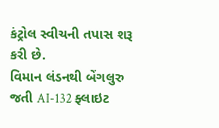કંટ્રોલ સ્વીચની તપાસ શરૂ કરી છે.
વિમાન લંડનથી બેંગલુરુ જતી AI-132 ફ્લાઇટ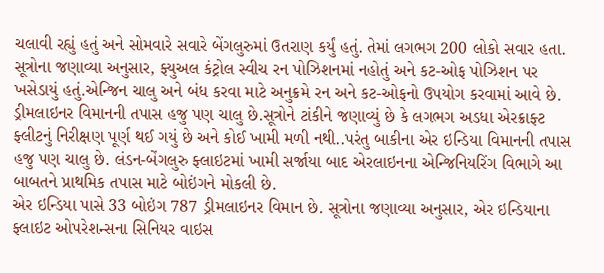ચલાવી રહ્યું હતું અને સોમવારે સવારે બેંગલુરુમાં ઉતરાણ કર્યું હતું. તેમાં લગભગ 200 લોકો સવાર હતા. સૂત્રોના જણાવ્યા અનુસાર, ફ્યુઅલ કંટ્રોલ સ્વીચ રન પોઝિશનમાં નહોતું અને કટ-ઓફ પોઝિશન પર ખસેડાયું હતું.એન્જિન ચાલુ અને બંધ કરવા માટે અનુક્રમે રન અને કટ-ઓફનો ઉપયોગ કરવામાં આવે છે.
ડ્રીમલાઇનર વિમાનની તપાસ હજુ પણ ચાલુ છે.સૂત્રોને ટાંકીને જણાવ્યું છે કે લગભગ અડધા એરક્રાફ્ટ ફ્લીટનું નિરીક્ષણ પૂર્ણ થઈ ગયું છે અને કોઈ ખામી મળી નથી..પરંતુ બાકીના એર ઇન્ડિયા વિમાનની તપાસ હજુ પણ ચાલુ છે. લંડન-બેંગલુરુ ફ્લાઇટમાં ખામી સર્જાયા બાદ એરલાઇનના એન્જિનિયરિંગ વિભાગે આ બાબતને પ્રાથમિક તપાસ માટે બોઇંગને મોકલી છે.
એર ઇન્ડિયા પાસે 33 બોઇંગ 787 ડ્રીમલાઇનર વિમાન છે. સૂત્રોના જણાવ્યા અનુસાર, એર ઇન્ડિયાના ફ્લાઇટ ઓપરેશન્સના સિનિયર વાઇસ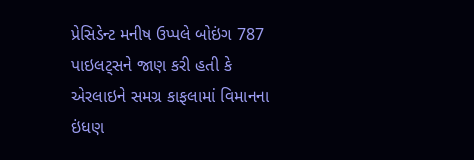પ્રેસિડેન્ટ મનીષ ઉપ્પલે બોઇંગ 787 પાઇલટ્સને જાણ કરી હતી કે એરલાઇને સમગ્ર કાફલામાં વિમાનના ઇંધણ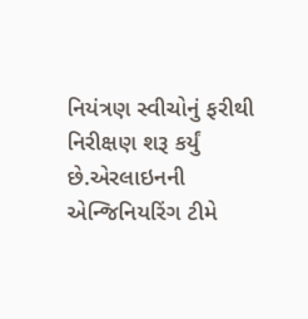નિયંત્રણ સ્વીચોનું ફરીથી નિરીક્ષણ શરૂ કર્યું છે.એરલાઇનની એન્જિનિયરિંગ ટીમે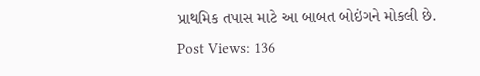પ્રાથમિક તપાસ માટે આ બાબત બોઇંગને મોકલી છે.
Post Views: 136